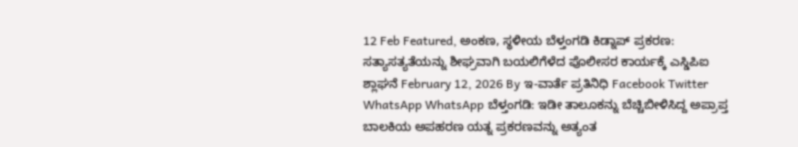12 Feb Featured, ಅಂಕಣ, ಸ್ಥಳೀಯ ಬೆಳ್ತಂಗಡಿ ಕಿಡ್ನಾಪ್ ಪ್ರಕರಣ: ಸತ್ಯಾಸತ್ಯತೆಯನ್ನು ಶೀಘ್ರವಾಗಿ ಬಯಲಿಗೆಳೆದ ಪೊಲೀಸರ ಕಾರ್ಯಕ್ಕೆ ಎಸ್ಡಿಪಿಐ ಶ್ಲಾಘನೆ February 12, 2026 By ಇ-ವಾರ್ತೆ ಪ್ರತಿನಿಧಿ Facebook Twitter WhatsApp WhatsApp ಬೆಳ್ತಂಗಡಿ: ಇಡೀ ತಾಲೂಕನ್ನು ಬೆಚ್ಚಿಬೀಳಿಸಿದ್ದ ಅಪ್ರಾಪ್ತ ಬಾಲಕಿಯ ಅಪಹರಣ ಯತ್ನ ಪ್ರಕರಣವನ್ನು ಅತ್ಯಂತ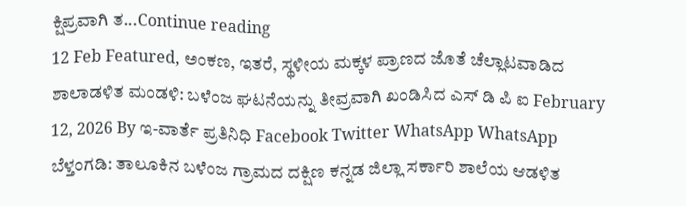ಕ್ಷಿಪ್ರವಾಗಿ ತ...Continue reading
12 Feb Featured, ಅಂಕಣ, ಇತರೆ, ಸ್ಥಳೀಯ ಮಕ್ಕಳ ಪ್ರಾಣದ ಜೊತೆ ಚೆಲ್ಲಾಟವಾಡಿದ ಶಾಲಾಡಳಿತ ಮಂಡಳಿ: ಬಳೆಂಜ ಘಟನೆಯನ್ನು ತೀವ್ರವಾಗಿ ಖಂಡಿಸಿದ ಎಸ್ ಡಿ ಪಿ ಐ February 12, 2026 By ಇ-ವಾರ್ತೆ ಪ್ರತಿನಿಧಿ Facebook Twitter WhatsApp WhatsApp ಬೆಳ್ತಂಗಡಿ: ತಾಲೂಕಿನ ಬಳೆಂಜ ಗ್ರಾಮದ ದಕ್ಷಿಣ ಕನ್ನಡ ಜಿಲ್ಲಾ ಸರ್ಕಾರಿ ಶಾಲೆಯ ಆಡಳಿತ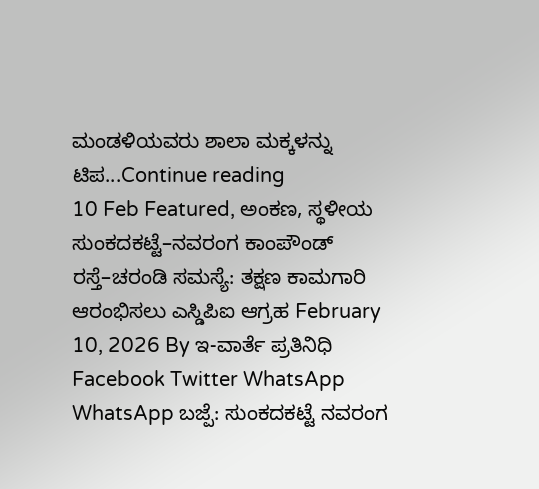ಮಂಡಳಿಯವರು ಶಾಲಾ ಮಕ್ಕಳನ್ನು ಟಿಪ...Continue reading
10 Feb Featured, ಅಂಕಣ, ಸ್ಥಳೀಯ ಸುಂಕದಕಟ್ಟೆ–ನವರಂಗ ಕಾಂಪೌಂಡ್ ರಸ್ತೆ–ಚರಂಡಿ ಸಮಸ್ಯೆ: ತಕ್ಷಣ ಕಾಮಗಾರಿ ಆರಂಭಿಸಲು ಎಸ್ಡಿಪಿಐ ಆಗ್ರಹ February 10, 2026 By ಇ-ವಾರ್ತೆ ಪ್ರತಿನಿಧಿ Facebook Twitter WhatsApp WhatsApp ಬಜ್ಪೆ: ಸುಂಕದಕಟ್ಟೆ ನವರಂಗ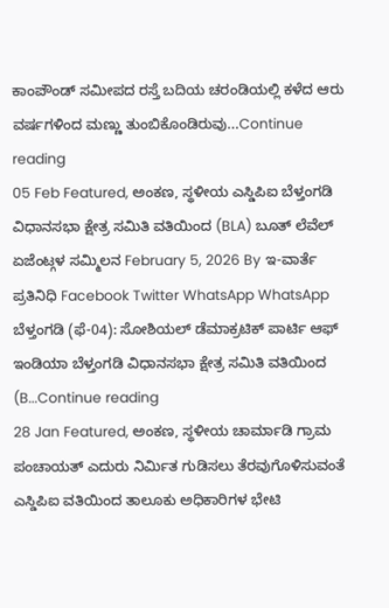ಕಾಂಪೌಂಡ್ ಸಮೀಪದ ರಸ್ತೆ ಬದಿಯ ಚರಂಡಿಯಲ್ಲಿ ಕಳೆದ ಆರು ವರ್ಷಗಳಿಂದ ಮಣ್ಣು ತುಂಬಿಕೊಂಡಿರುವು...Continue reading
05 Feb Featured, ಅಂಕಣ, ಸ್ಥಳೀಯ ಎಸ್ಡಿಪಿಐ ಬೆಳ್ತಂಗಡಿ ವಿಧಾನಸಭಾ ಕ್ಷೇತ್ರ ಸಮಿತಿ ವತಿಯಿಂದ (BLA) ಬೂತ್ ಲೆವೆಲ್ ಏಜೆಂಟ್ಗಳ ಸಮ್ಮಿಲನ February 5, 2026 By ಇ-ವಾರ್ತೆ ಪ್ರತಿನಿಧಿ Facebook Twitter WhatsApp WhatsApp ಬೆಳ್ತಂಗಡಿ (ಫೆ-04): ಸೋಶಿಯಲ್ ಡೆಮಾಕ್ರಟಿಕ್ ಪಾರ್ಟಿ ಆಫ್ ಇಂಡಿಯಾ ಬೆಳ್ತಂಗಡಿ ವಿಧಾನಸಭಾ ಕ್ಷೇತ್ರ ಸಮಿತಿ ವತಿಯಿಂದ (B...Continue reading
28 Jan Featured, ಅಂಕಣ, ಸ್ಥಳೀಯ ಚಾರ್ಮಾಡಿ ಗ್ರಾಮ ಪಂಚಾಯತ್ ಎದುರು ನಿರ್ಮಿತ ಗುಡಿಸಲು ತೆರವುಗೊಳಿಸುವಂತೆ ಎಸ್ಡಿಪಿಐ ವತಿಯಿಂದ ತಾಲೂಕು ಅಧಿಕಾರಿಗಳ ಭೇಟಿ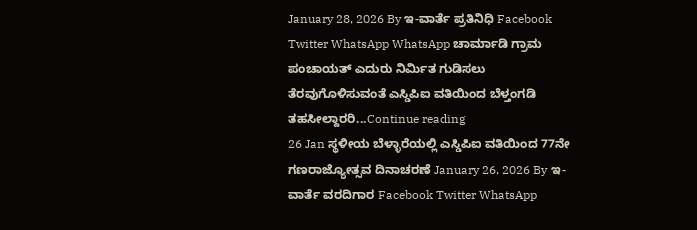January 28, 2026 By ಇ-ವಾರ್ತೆ ಪ್ರತಿನಿಧಿ Facebook Twitter WhatsApp WhatsApp ಚಾರ್ಮಾಡಿ ಗ್ರಾಮ ಪಂಚಾಯತ್ ಎದುರು ನಿರ್ಮಿತ ಗುಡಿಸಲು ತೆರವುಗೊಳಿಸುವಂತೆ ಎಸ್ಡಿಪಿಐ ವತಿಯಿಂದ ಬೆಳ್ತಂಗಡಿ ತಹಸೀಲ್ದಾರರಿ...Continue reading
26 Jan ಸ್ಥಳೀಯ ಬೆಳ್ಳಾರೆಯಲ್ಲಿ ಎಸ್ಡಿಪಿಐ ವತಿಯಿಂದ 77ನೇ ಗಣರಾಜ್ಯೋತ್ಸವ ದಿನಾಚರಣೆ January 26, 2026 By ಇ-ವಾರ್ತೆ ವರದಿಗಾರ Facebook Twitter WhatsApp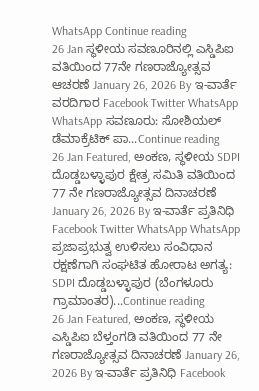WhatsApp Continue reading
26 Jan ಸ್ಥಳೀಯ ಸವಣೂರಿನಲ್ಲಿ ಎಸ್ಡಿಪಿಐ ವತಿಯಿಂದ 77ನೇ ಗಣರಾಜ್ಯೋತ್ಸವ ಆಚರಣೆ January 26, 2026 By ಇ-ವಾರ್ತೆ ವರದಿಗಾರ Facebook Twitter WhatsApp WhatsApp ಸವಣೂರು: ಸೋಶಿಯಲ್ ಡೆಮಾಕ್ರೆಟಿಕ್ ಪಾ...Continue reading
26 Jan Featured, ಅಂಕಣ, ಸ್ಥಳೀಯ SDPI ದೊಡ್ಡಬಳ್ಳಾಪುರ ಕ್ಷೇತ್ರ ಸಮಿತಿ ವತಿಯಿಂದ 77 ನೇ ಗಣರಾಜ್ಯೋತ್ಸವ ದಿನಾಚರಣೆ January 26, 2026 By ಇ-ವಾರ್ತೆ ಪ್ರತಿನಿಧಿ Facebook Twitter WhatsApp WhatsApp ಪ್ರಜಾಪ್ರಭುತ್ವ ಉಳಿಸಲು ಸಂವಿಧಾನ ರಕ್ಷಣೆಗಾಗಿ ಸಂಘಟಿತ ಹೋರಾಟ ಅಗತ್ಯ: SDPI ದೊಡ್ಡಬಳ್ಳಾಪುರ (ಬೆಂಗಳೂರು ಗ್ರಾಮಾಂತರ)...Continue reading
26 Jan Featured, ಅಂಕಣ, ಸ್ಥಳೀಯ ಎಸ್ಡಿಪಿಐ ಬೆಳ್ತಂಗಡಿ ವತಿಯಿಂದ 77 ನೇ ಗಣರಾಜ್ಯೋತ್ಸವ ದಿನಾಚರಣೆ January 26, 2026 By ಇ-ವಾರ್ತೆ ಪ್ರತಿನಿಧಿ Facebook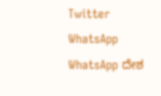Twitter WhatsApp WhatsApp ದೇಶ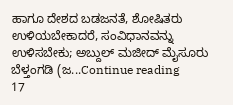ಹಾಗೂ ದೇಶದ ಬಡಜನತೆ, ಶೋಷಿತರು ಉಳಿಯಬೇಕಾದರೆ, ಸಂವಿಧಾನವನ್ನು ಉಳಿಸಬೇಕು; ಅಬ್ದುಲ್ ಮಜೀದ್ ಮೈಸೂರು ಬೆಳ್ತಂಗಡಿ (ಜ...Continue reading
17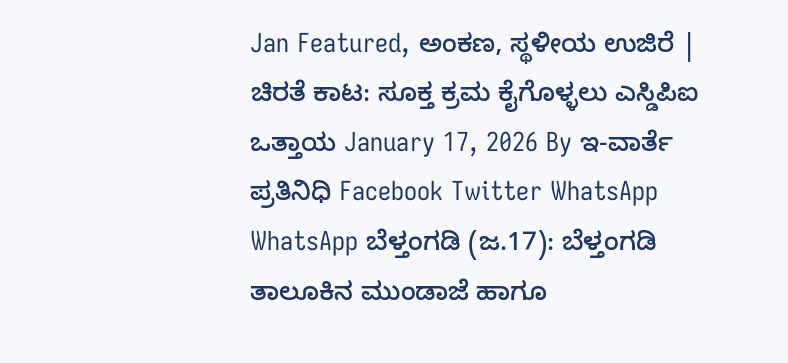Jan Featured, ಅಂಕಣ, ಸ್ಥಳೀಯ ಉಜಿರೆ | ಚಿರತೆ ಕಾಟ: ಸೂಕ್ತ ಕ್ರಮ ಕೈಗೊಳ್ಳಲು ಎಸ್ಡಿಪಿಐ ಒತ್ತಾಯ January 17, 2026 By ಇ-ವಾರ್ತೆ ಪ್ರತಿನಿಧಿ Facebook Twitter WhatsApp WhatsApp ಬೆಳ್ತಂಗಡಿ (ಜ.17): ಬೆಳ್ತಂಗಡಿ ತಾಲೂಕಿನ ಮುಂಡಾಜೆ ಹಾಗೂ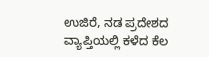ಉಜಿರೆ, ನಡ ಪ್ರದೇಶದ ವ್ಯಾಪ್ತಿಯಲ್ಲಿ ಕಳೆದ ಕೆಲ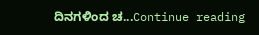ದಿನಗಳಿಂದ ಚ...Continue reading